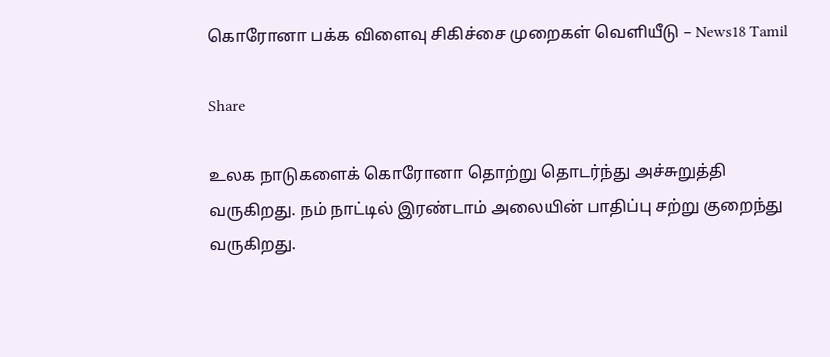கொரோனா பக்க விளைவு சிகிச்சை முறைகள் வெளியீடு – News18 Tamil

Share

உலக நாடுகளைக் கொரோனா தொற்று தொடர்ந்து அச்சுறுத்தி வருகிறது. நம் நாட்டில் இரண்டாம் அலையின் பாதிப்பு சற்று குறைந்து வருகிறது.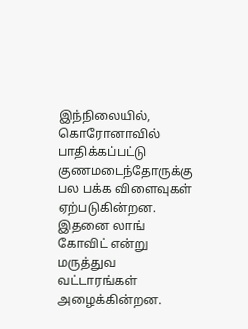இந்நிலையில், கொரோனாவில் பாதிக்கப்பட்டு குணமடைந்தோருக்கு பல பக்க விளைவுகள் ஏற்படுகின்றன. இதனை லாங் கோவிட் என்று மருத்துவ வட்டாரங்கள் அழைக்கின்றன.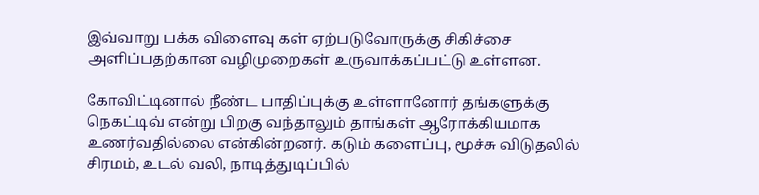இவ்வாறு பக்க விளைவு கள் ஏற்படுவோருக்கு சிகிச்சை அளிப்பதற்கான வழிமுறைகள் உருவாக்கப்பட்டு உள்ளன.

கோவிட்டினால் நீண்ட பாதிப்புக்கு உள்ளானோர் தங்களுக்கு நெகட்டிவ் என்று பிறகு வந்தாலும் தாங்கள் ஆரோக்கியமாக உணர்வதில்லை என்கின்றனர். கடும் களைப்பு, மூச்சு விடுதலில் சிரமம், உடல் வலி, நாடித்துடிப்பில்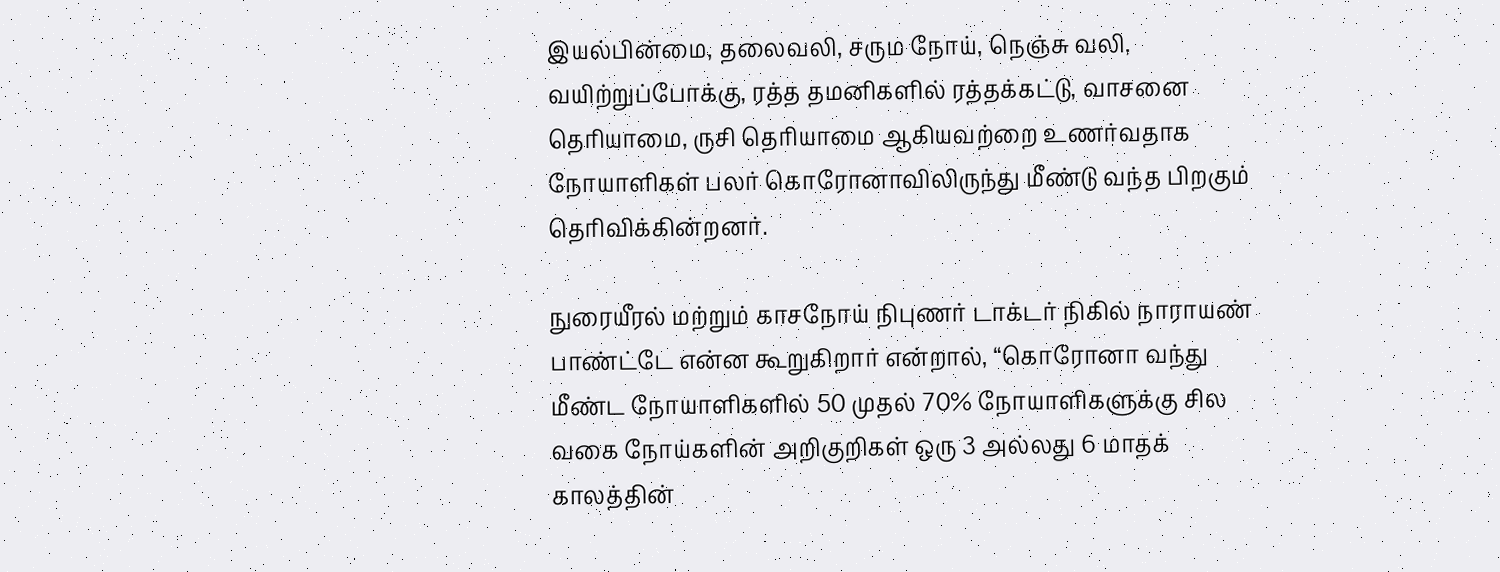இயல்பின்மை, தலைவலி, சரும நோய், நெஞ்சு வலி, வயிற்றுப்போக்கு, ரத்த தமனிகளில் ரத்தக்கட்டு, வாசனை தெரியாமை, ருசி தெரியாமை ஆகியவற்றை உணர்வதாக நோயாளிகள் பலர் கொரோனாவிலிருந்து மீண்டு வந்த பிறகும் தெரிவிக்கின்றனர்.

நுரையீரல் மற்றும் காசநோய் நிபுணர் டாக்டர் நிகில் நாராயண் பாண்ட்டே என்ன கூறுகிறார் என்றால், “கொரோனா வந்து மீண்ட நோயாளிகளில் 50 முதல் 70% நோயாளிகளுக்கு சில வகை நோய்களின் அறிகுறிகள் ஒரு 3 அல்லது 6 மாதக் காலத்தின்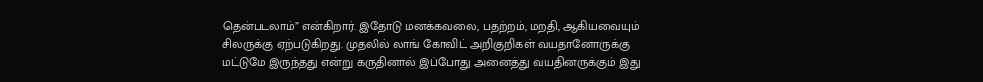தென்படலாம்” என்கிறார். இதோடு மனக்கவலை, பதற்றம், மறதி, ஆகியவையும் சிலருக்கு ஏற்படுகிறது. முதலில் லாங் கோவிட் அறிகுறிகள் வயதானோருக்கு மட்டுமே இருந்தது என்று கருதினால் இப்போது அனைத்து வயதினருக்கும் இது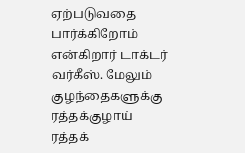ஏற்படுவதை பார்க்கிறோம் என்கிறார் டாக்டர் வர்கீஸ். மேலும் குழந்தைகளுக்கு ரத்தக்குழாய் ரத்தக்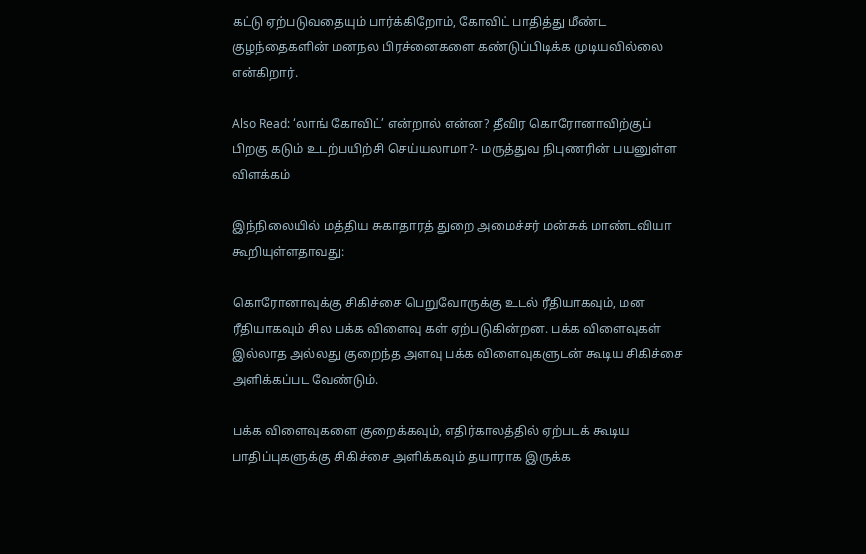கட்டு ஏற்படுவதையும் பார்க்கிறோம், கோவிட் பாதித்து மீண்ட குழந்தைகளின் மனநல பிரச்னைகளை கண்டுப்பிடிக்க முடியவில்லை என்கிறார்.

Also Read: ‘லாங் கோவிட்’ என்றால் என்ன? தீவிர கொரோனாவிற்குப் பிறகு கடும் உடற்பயிற்சி செய்யலாமா?- மருத்துவ நிபுணரின் பயனுள்ள விளக்கம்

இந்நிலையில் மத்திய சுகாதாரத் துறை அமைச்சர் மன்சுக் மாண்டவியா கூறியுள்ளதாவது:

கொரோனாவுக்கு சிகிச்சை பெறுவோருக்கு உடல் ரீதியாகவும், மன ரீதியாகவும் சில பக்க விளைவு கள் ஏற்படுகின்றன. பக்க விளைவுகள் இல்லாத அல்லது குறைந்த அளவு பக்க விளைவுகளுடன் கூடிய சிகிச்சை அளிக்கப்பட வேண்டும்.

பக்க விளைவுகளை குறைக்கவும், எதிர்காலத்தில் ஏற்படக் கூடிய பாதிப்புகளுக்கு சிகிச்சை அளிக்கவும் தயாராக இருக்க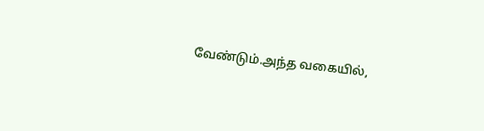வேண்டும்.அந்த வகையில்,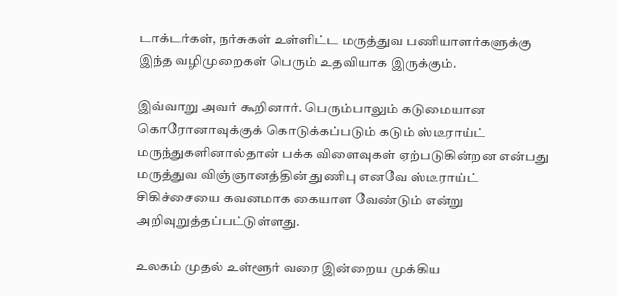டாக்டர்கள், நர்சுகள் உள்ளிட்ட மருத்துவ பணியாளர்களுக்கு இந்த வழிமுறைகள் பெரும் உதவியாக இருக்கும்.

இவ்வாறு அவர் கூறினார். பெரும்பாலும் கடுமையான கொரோனாவுக்குக் கொடுக்கப்படும் கடும் ஸ்டீராய்ட் மருந்துகளினால்தான் பக்க விளைவுகள் ஏற்படுகின்றன என்பது மருத்துவ விஞ்ஞானத்தின் துணிபு எனவே ஸ்டீராய்ட் சிகிச்சையை கவனமாக கையாள வேண்டும் என்று அறிவுறுத்தப்பட்டுள்ளது.

உலகம் முதல் உள்ளூர் வரை இன்றைய முக்கிய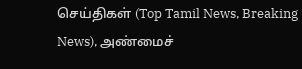செய்திகள் (Top Tamil News, Breaking News), அண்மைச்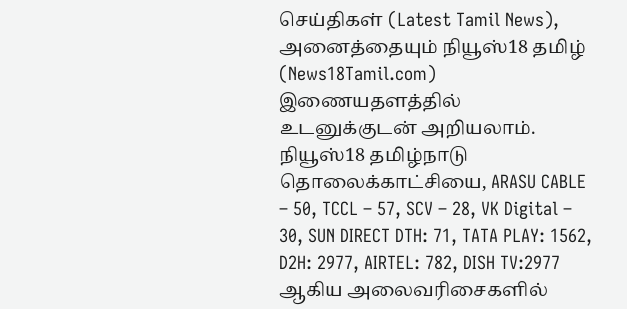செய்திகள் (Latest Tamil News), அனைத்தையும் நியூஸ்18 தமிழ் (News18Tamil.com) இணையதளத்தில் உடனுக்குடன் அறியலாம்.
நியூஸ்18 தமிழ்நாடு தொலைக்காட்சியை, ARASU CABLE – 50, TCCL – 57, SCV – 28, VK Digital – 30, SUN DIRECT DTH: 71, TATA PLAY: 1562, D2H: 2977, AIRTEL: 782, DISH TV:2977 ஆகிய அலைவரிசைகளில்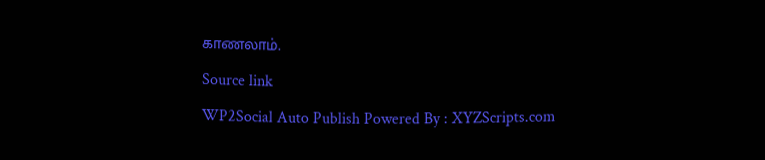காணலாம்.

Source link

WP2Social Auto Publish Powered By : XYZScripts.com